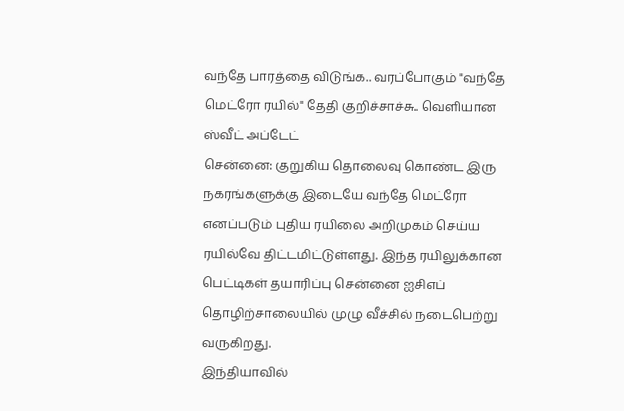வந்தே பாரத்தை விடுங்க.. வரப்போகும் "வந்தே மெட்ரோ ரயில்" தேதி குறிச்சாச்சு.. வெளியான ஸ்வீட் அப்டேட்
சென்னை: குறுகிய தொலைவு கொண்ட இரு நகரங்களுக்கு இடையே வந்தே மெட்ரோ எனப்படும் புதிய ரயிலை அறிமுகம் செய்ய ரயில்வே திட்டமிட்டுள்ளது. இந்த ரயிலுக்கான பெட்டிகள் தயாரிப்பு சென்னை ஐசிஎப் தொழிற்சாலையில் முழு வீச்சில் நடைபெற்று வருகிறது.
இந்தியாவில்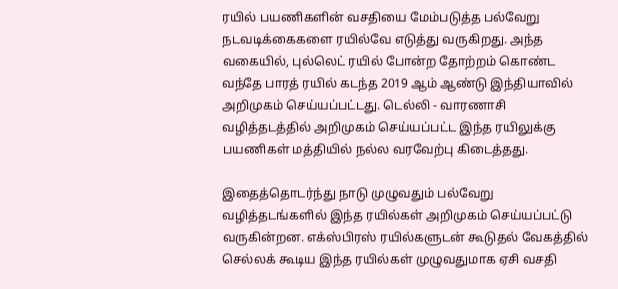ரயில் பயணிகளின் வசதியை மேம்படுத்த பல்வேறு நடவடிக்கைகளை ரயில்வே எடுத்து வருகிறது. அந்த வகையில், புல்லெட் ரயில் போன்ற தோற்றம் கொண்ட வந்தே பாரத் ரயில் கடந்த 2019 ஆம் ஆண்டு இந்தியாவில் அறிமுகம் செய்யப்பட்டது. டெல்லி - வாரணாசி வழித்தடத்தில் அறிமுகம் செய்யப்பட்ட இந்த ரயிலுக்கு பயணிகள் மத்தியில் நல்ல வரவேற்பு கிடைத்தது.

இதைத்தொடர்ந்து நாடு முழுவதும் பல்வேறு வழித்தடங்களில் இந்த ரயில்கள் அறிமுகம் செய்யப்பட்டு வருகின்றன. எக்ஸ்பிரஸ் ரயில்களுடன் கூடுதல் வேகத்தில் செல்லக் கூடிய இந்த ரயில்கள் முழுவதுமாக ஏசி வசதி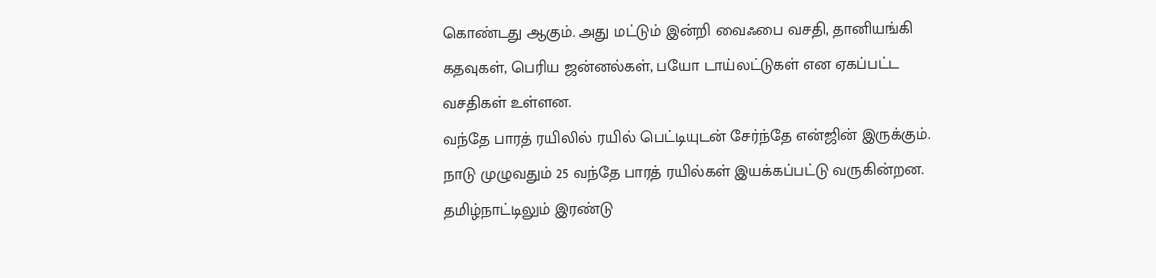கொண்டது ஆகும். அது மட்டும் இன்றி வைஃபை வசதி, தானியங்கி கதவுகள், பெரிய ஜன்னல்கள், பயோ டாய்லட்டுகள் என ஏகப்பட்ட வசதிகள் உள்ளன.
வந்தே பாரத் ரயிலில் ரயில் பெட்டியுடன் சேர்ந்தே என்ஜின் இருக்கும். நாடு முழுவதும் 25 வந்தே பாரத் ரயில்கள் இயக்கப்பட்டு வருகின்றன. தமிழ்நாட்டிலும் இரண்டு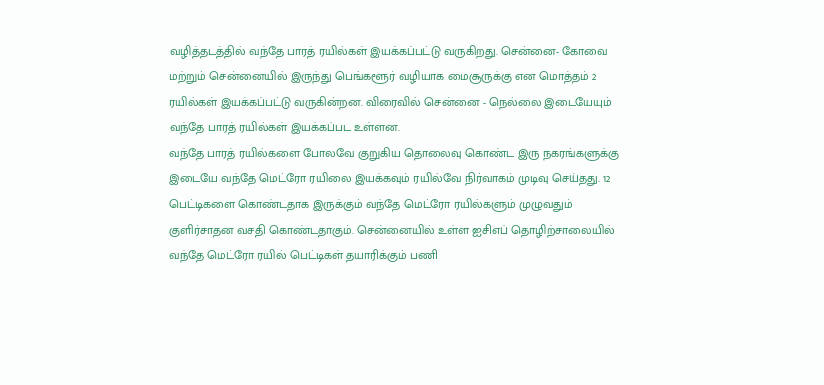வழித்தடத்தில் வந்தே பாரத் ரயில்கள் இயக்கப்பட்டு வருகிறது. சென்னை- கோவை மற்றும் சென்னையில் இருந்து பெங்களூர் வழியாக மைசூருக்கு என மொத்தம் 2 ரயில்கள் இயக்கப்பட்டு வருகின்றன. விரைவில் சென்னை - நெல்லை இடையேயும் வந்தே பாரத் ரயில்கள் இயக்கப்பட உள்ளன.
வந்தே பாரத் ரயில்களை போலவே குறுகிய தொலைவு கொண்ட இரு நகரங்களுக்கு இடையே வந்தே மெட்ரோ ரயிலை இயக்கவும் ரயில்வே நிர்வாகம் முடிவு செய்தது. 12 பெட்டிகளை கொண்டதாக இருக்கும் வந்தே மெட்ரோ ரயில்களும் முழுவதும் குளிர்சாதன வசதி கொண்டதாகும். சென்னையில் உள்ள ஐசிஎப் தொழிற்சாலையில் வந்தே மெட்ரோ ரயில் பெட்டிகள் தயாரிக்கும் பணி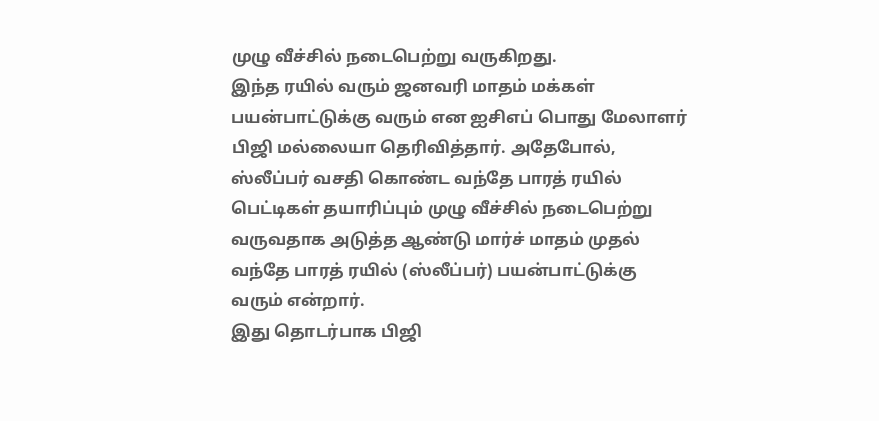முழு வீச்சில் நடைபெற்று வருகிறது.
இந்த ரயில் வரும் ஜனவரி மாதம் மக்கள் பயன்பாட்டுக்கு வரும் என ஐசிஎப் பொது மேலாளர் பிஜி மல்லையா தெரிவித்தார். அதேபோல், ஸ்லீப்பர் வசதி கொண்ட வந்தே பாரத் ரயில் பெட்டிகள் தயாரிப்பும் முழு வீச்சில் நடைபெற்று வருவதாக அடுத்த ஆண்டு மார்ச் மாதம் முதல் வந்தே பாரத் ரயில் (ஸ்லீப்பர்) பயன்பாட்டுக்கு வரும் என்றார்.
இது தொடர்பாக பிஜி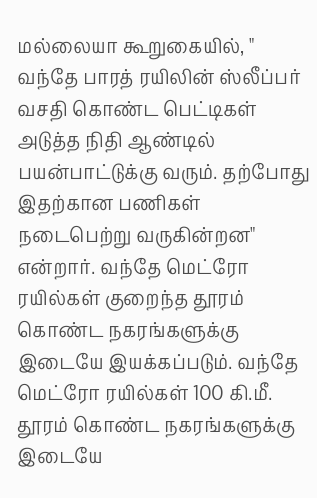மல்லையா கூறுகையில், " வந்தே பாரத் ரயிலின் ஸ்லீப்பர் வசதி கொண்ட பெட்டிகள் அடுத்த நிதி ஆண்டில் பயன்பாட்டுக்கு வரும். தற்போது இதற்கான பணிகள் நடைபெற்று வருகின்றன" என்றார். வந்தே மெட்ரோ ரயில்கள் குறைந்த தூரம் கொண்ட நகரங்களுக்கு இடையே இயக்கப்படும். வந்தே மெட்ரோ ரயில்கள் 100 கி.மீ. தூரம் கொண்ட நகரங்களுக்கு இடையே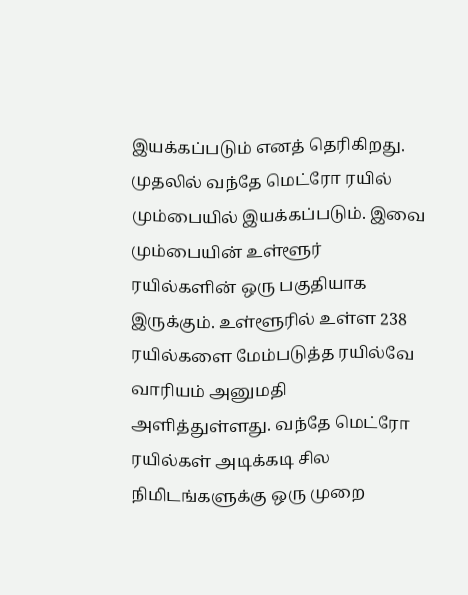இயக்கப்படும் எனத் தெரிகிறது.
முதலில் வந்தே மெட்ரோ ரயில் மும்பையில் இயக்கப்படும். இவை மும்பையின் உள்ளூர் ரயில்களின் ஒரு பகுதியாக இருக்கும். உள்ளூரில் உள்ள 238 ரயில்களை மேம்படுத்த ரயில்வே வாரியம் அனுமதி அளித்துள்ளது. வந்தே மெட்ரோ ரயில்கள் அடிக்கடி சில நிமிடங்களுக்கு ஒரு முறை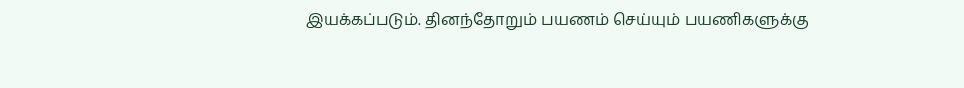இயக்கப்படும். தினந்தோறும் பயணம் செய்யும் பயணிகளுக்கு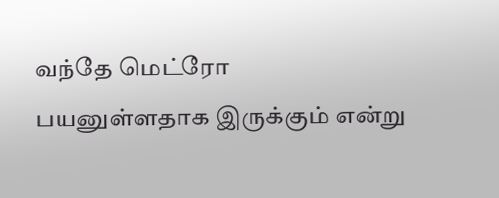வந்தே மெட்ரோ பயனுள்ளதாக இருக்கும் என்று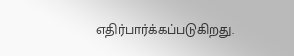எதிர்பார்க்கப்படுகிறது.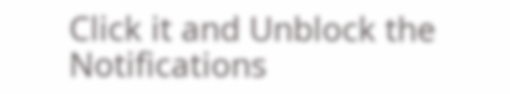Click it and Unblock the Notifications